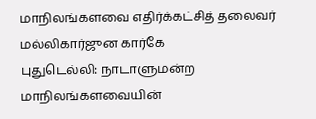மாநிலங்களவை எதிர்க்கட்சித் தலைவர் மல்லிகார்ஜுன கார்கே
புதுடெல்லி: நாடாளுமன்ற மாநிலங்களவையின்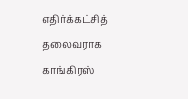எதிர்க்கட்சித் தலைவராக காங்கிரஸ்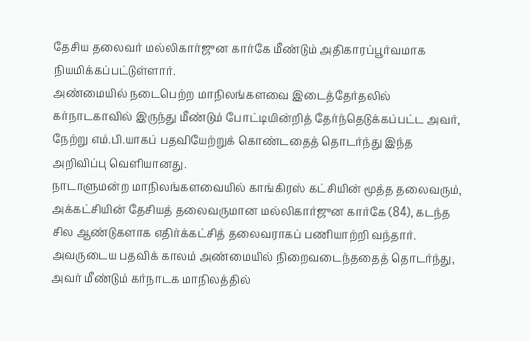தேசிய தலைவர் மல்லிகார்ஜுன கார்கே மீண்டும் அதிகாரப்பூர்வமாக நியமிக்கப்பட்டுள்ளார்.
அண்மையில் நடைபெற்ற மாநிலங்களவை இடைத்தேர்தலில் கர்நாடகாவில் இருந்து மீண்டும் போட்டியின்றித் தேர்ந்தெடுக்கப்பட்ட அவர், நேற்று எம்.பி.யாகப் பதவியேற்றுக் கொண்டதைத் தொடர்ந்து இந்த அறிவிப்பு வெளியானது.
நாடாளுமன்ற மாநிலங்களவையில் காங்கிரஸ் கட்சியின் மூத்த தலைவரும், அக்கட்சியின் தேசியத் தலைவருமான மல்லிகார்ஜுன கார்கே (84), கடந்த சில ஆண்டுகளாக எதிர்க்கட்சித் தலைவராகப் பணியாற்றி வந்தார். அவருடைய பதவிக் காலம் அண்மையில் நிறைவடைந்ததைத் தொடர்ந்து, அவர் மீண்டும் கர்நாடக மாநிலத்தில்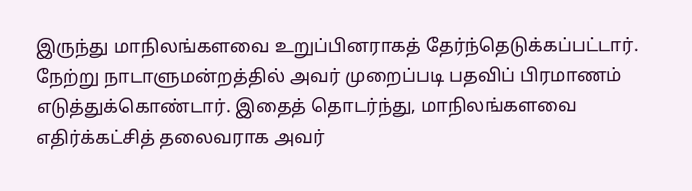இருந்து மாநிலங்களவை உறுப்பினராகத் தேர்ந்தெடுக்கப்பட்டார்.
நேற்று நாடாளுமன்றத்தில் அவர் முறைப்படி பதவிப் பிரமாணம் எடுத்துக்கொண்டார். இதைத் தொடர்ந்து, மாநிலங்களவை எதிர்க்கட்சித் தலைவராக அவர்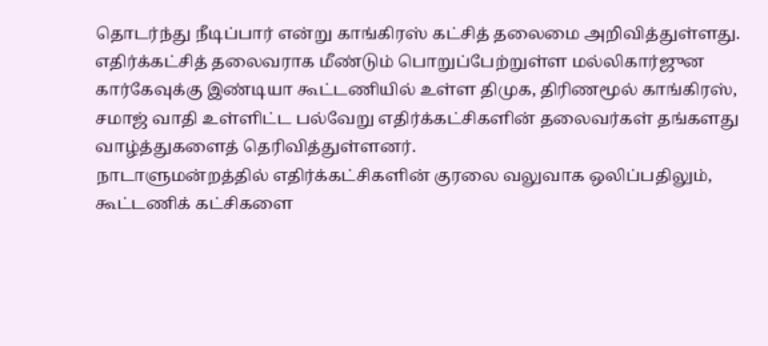தொடர்ந்து நீடிப்பார் என்று காங்கிரஸ் கட்சித் தலைமை அறிவித்துள்ளது.
எதிர்க்கட்சித் தலைவராக மீண்டும் பொறுப்பேற்றுள்ள மல்லிகார்ஜுன கார்கேவுக்கு இண்டியா கூட்டணியில் உள்ள திமுக, திரிணமூல் காங்கிரஸ், சமாஜ் வாதி உள்ளிட்ட பல்வேறு எதிர்க்கட்சிகளின் தலைவர்கள் தங்களது வாழ்த்துகளைத் தெரிவித்துள்ளனர்.
நாடாளுமன்றத்தில் எதிர்க்கட்சிகளின் குரலை வலுவாக ஒலிப்பதிலும், கூட்டணிக் கட்சிகளை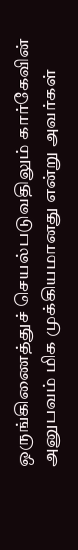ஒருங்கிணைத்துச் செயல்படுவதிலும் கார்கேவின் அனுபவம் மிக முக்கியமானது என்று அவர்கள்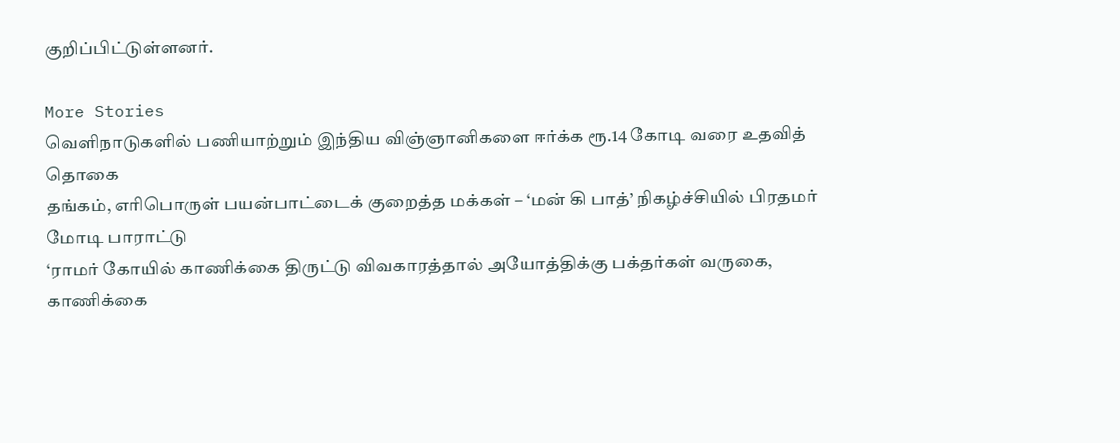குறிப்பிட்டுள்ளனர்.

More Stories
வெளிநாடுகளில் பணியாற்றும் இந்திய விஞ்ஞானிகளை ஈர்க்க ரூ.14 கோடி வரை உதவித் தொகை
தங்கம், எரிபொருள் பயன்பாட்டைக் குறைத்த மக்கள் – ‘மன் கி பாத்’ நிகழ்ச்சியில் பிரதமர் மோடி பாராட்டு
‘ராமர் கோயில் காணிக்கை திருட்டு விவகாரத்தால் அயோத்திக்கு பக்தர்கள் வருகை, காணிக்கை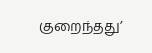குறைந்தது’